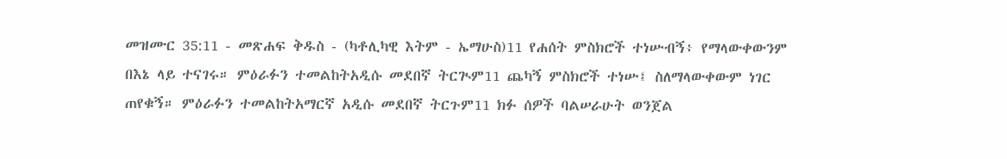መዝሙር 35:11 - መጽሐፍ ቅዱስ - (ካቶሊካዊ እትም - ኤማሁስ)11 የሐሰት ምስክሮች ተነሡብኝ፥ የማላውቀውንም በእኔ ላይ ተናገሩ። ምዕራፉን ተመልከትአዲሱ መደበኛ ትርጒም11 ጨካኝ ምስክሮች ተነሡ፤ ስለማላውቀውም ነገር ጠየቁኝ። ምዕራፉን ተመልከትአማርኛ አዲሱ መደበኛ ትርጉም11 ክፉ ሰዎች ባልሠራሁት ወንጀል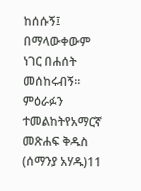ከሰሱኝ፤ በማላውቀውም ነገር በሐሰት መሰከሩብኝ። ምዕራፉን ተመልከትየአማርኛ መጽሐፍ ቅዱስ (ሰማንያ አሃዱ)11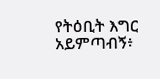የትዕቢት እግር አይምጣብኝ፥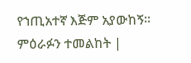የኀጢአተኛ እጅም አያውከኝ። ምዕራፉን ተመልከት |